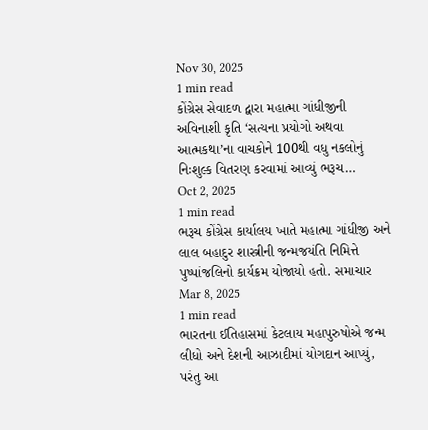Nov 30, 2025
1 min read
કોંગ્રેસ સેવાદળ દ્વારા મહાત્મા ગાંધીજીની અવિનાશી કૃતિ ‘સત્યના પ્રયોગો અથવા આત્મકથા’ના વાચકોને 100થી વધુ નકલોનું નિઃશુલ્ક વિતરણ કરવામાં આવ્યું ભરૂચ…
Oct 2, 2025
1 min read
ભરૂચ કોંગ્રેસ કાર્યાલય ખાતે મહાત્મા ગાંધીજી અને લાલ બહાદુર શાસ્ત્રીની જન્મજયંતિ નિમિત્તે પુષ્પાંજલિનો કાર્યક્રમ યોજાયો હતો. સમાચાર
Mar 8, 2025
1 min read
ભારતના ઈતિહાસમાં કેટલાય મહાપુરુષોએ જન્મ લીધો અને દેશની આઝાદીમાં યોગદાન આપ્યું, પરંતુ આ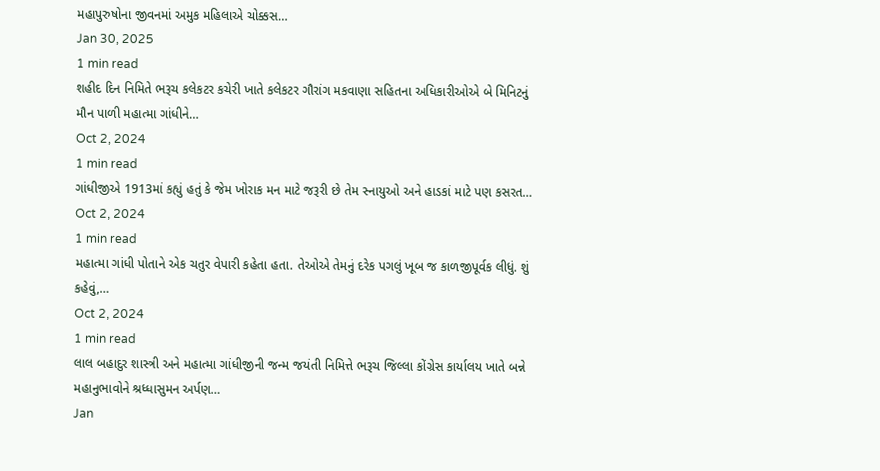મહાપુરુષોના જીવનમાં અમુક મહિલાએ ચોક્કસ…
Jan 30, 2025
1 min read
શહીદ દિન નિમિતે ભરૂચ કલેકટર કચેરી ખાતે કલેકટર ગૌરાંગ મકવાણા સહિતના અધિકારીઓએ બે મિનિટનું મૌન પાળી મહાત્મા ગાંધીને…
Oct 2, 2024
1 min read
ગાંધીજીએ 1913માં કહ્યું હતું કે જેમ ખોરાક મન માટે જરૂરી છે તેમ સ્નાયુઓ અને હાડકાં માટે પણ કસરત…
Oct 2, 2024
1 min read
મહાત્મા ગાંધી પોતાને એક ચતુર વેપારી કહેતા હતા. તેઓએ તેમનું દરેક પગલું ખૂબ જ કાળજીપૂર્વક લીધું. શું કહેવું,…
Oct 2, 2024
1 min read
લાલ બહાદુર શાસ્ત્રી અને મહાત્મા ગાંધીજીની જન્મ જયંતી નિમિત્તે ભરૂચ જિલ્લા કોંગ્રેસ કાર્યાલય ખાતે બન્ને મહાનુભાવોને શ્રધ્ધાસુમન અર્પણ…
Jan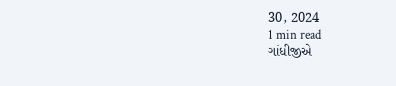30, 2024
1 min read
ગાંધીજીએ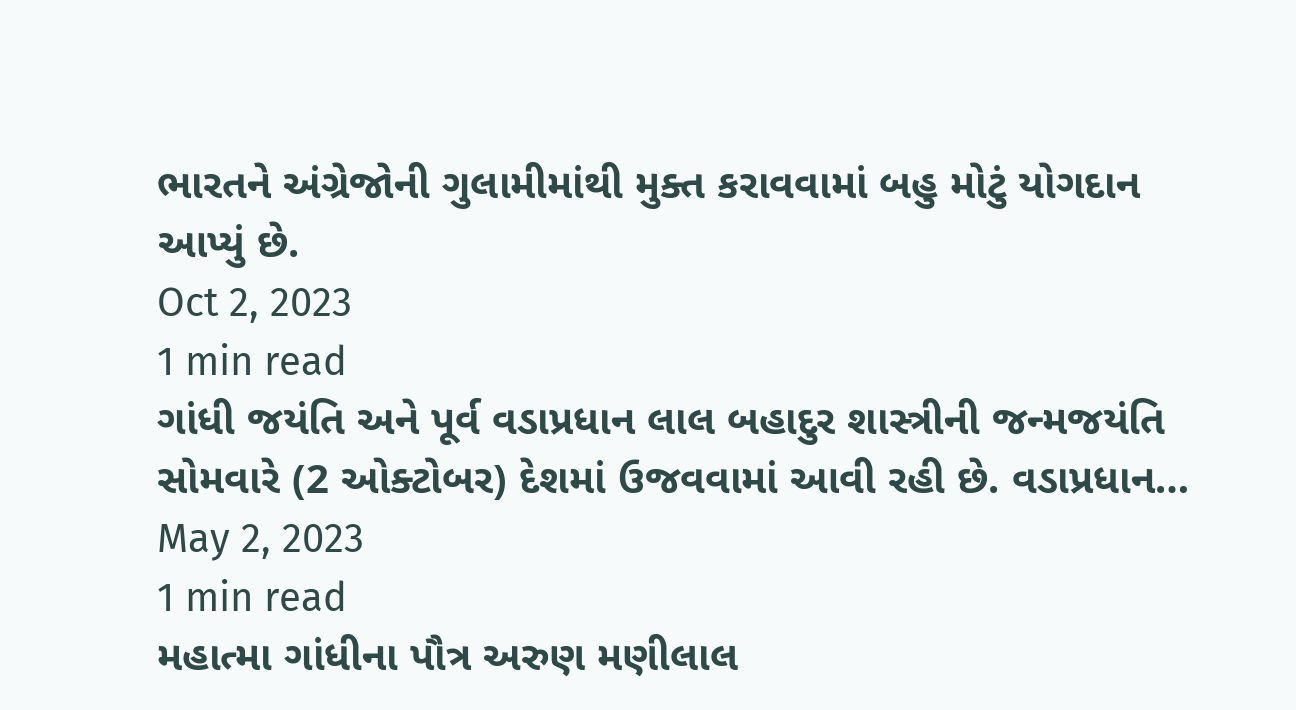ભારતને અંગ્રેજોની ગુલામીમાંથી મુક્ત કરાવવામાં બહુ મોટું યોગદાન આપ્યું છે.
Oct 2, 2023
1 min read
ગાંધી જયંતિ અને પૂર્વ વડાપ્રધાન લાલ બહાદુર શાસ્ત્રીની જન્મજયંતિ સોમવારે (2 ઓક્ટોબર) દેશમાં ઉજવવામાં આવી રહી છે. વડાપ્રધાન…
May 2, 2023
1 min read
મહાત્મા ગાંધીના પૌત્ર અરુણ મણીલાલ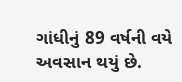ગાંધીનું 89 વર્ષની વયે અવસાન થયું છે.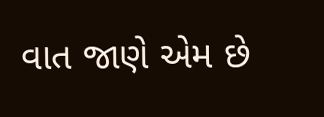વાત જાણે એમ છે